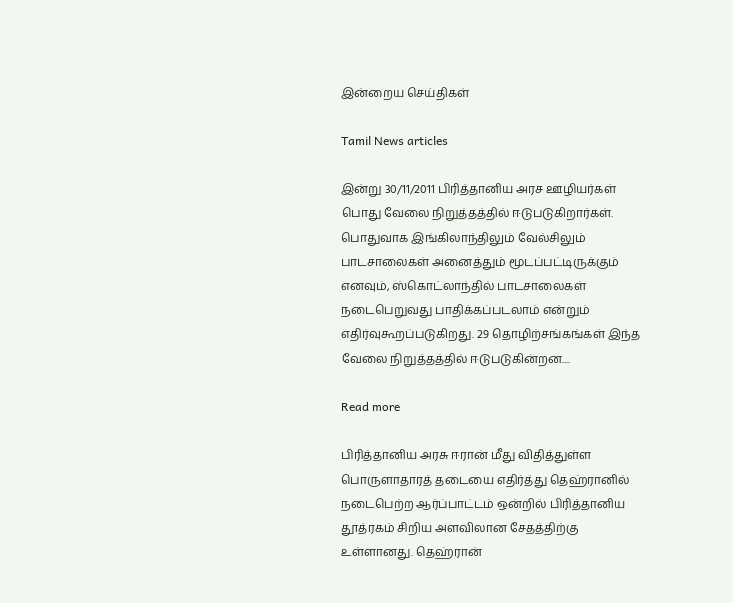இன்றைய செய்திகள்

Tamil News articles

இன்று 30/11/2011 பிரித்தானிய அரச ஊழியர்கள் பொது வேலை நிறுத்தத்தில் ஈடுபடுகிறார்கள். பொதுவாக இங்கிலாந்திலும் வேல்சிலும் பாடசாலைகள் அனைத்தும் மூடப்பட்டிருக்கும் எனவும், ஸ்கொட்லாந்தில் பாடசாலைகள் நடைபெறுவது பாதிக்கப்படலாம் என்றும் எதிர்வுகூறப்படுகிறது. 29 தொழிற்சங்கங்கள் இந்த வேலை நிறுத்தத்தில் ஈடுபடுகின்றன....

Read more

பிரித்தானிய அரசு ஈரான் மீது விதித்துள்ள பொருளாதாரத் தடையை எதிர்த்து தெஹ்ரானில் நடைபெற்ற ஆர்ப்பாட்டம் ஒன்றில் பிரித்தானிய தூத்ரகம் சிறிய அளவிலான சேதத்திற்கு உள்ளானது. தெஹ்ரான்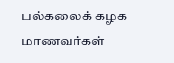பல்கலைக் கழக மாணவர்கள்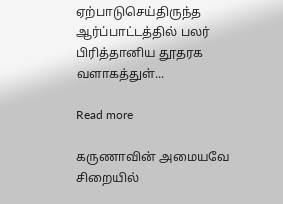ஏற்பாடுசெய்திருந்த ஆர்ப்பாட்டத்தில் பலர் பிரித்தானிய தூதரக வளாகத்துள்...

Read more

கருணாவின் அமையவே சிறையில்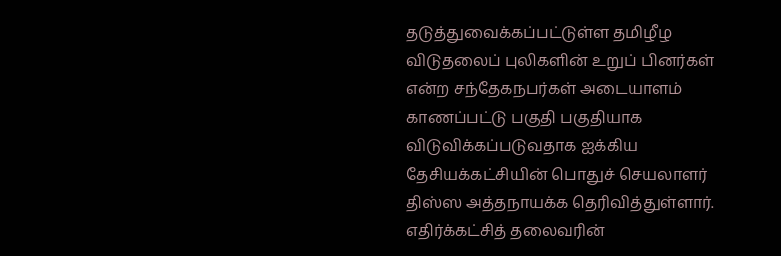தடுத்துவைக்கப்பட்டுள்ள தமிழீழ விடுதலைப் புலிகளின் உறுப் பினர்கள் என்ற சந்தேகநபர்கள் அடையாளம் காணப்பட்டு பகுதி பகுதியாக விடுவிக்கப்படுவதாக ஐக்கிய தேசியக்கட்சியின் பொதுச் செயலாளர் திஸ்ஸ அத்தநாயக்க தெரிவித்துள்ளார். எதிர்க்கட்சித் தலைவரின்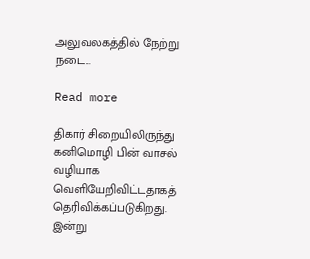அலுவலகத்தில் நேற்று நடை...

Read more

திகார் சிறையிலிருந்து கனிமொழி பின் வாசல் வழியாக வெளியேறிவிட்டதாகத் தெரிவிக்கப்படுகிறது. இன்று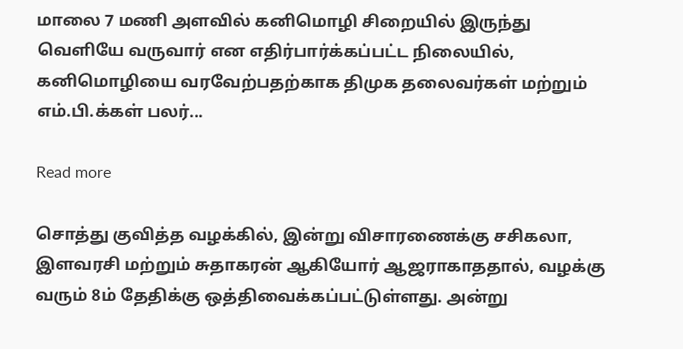மாலை 7 மணி அளவில் கனிமொழி சிறையில் இருந்து வெளியே வருவார் என எதிர்பார்க்கப்பட்ட நிலையில், கனிமொழியை வரவேற்பதற்காக திமுக தலைவர்கள் மற்றும் எம்.பி.க்கள் பலர்...

Read more

சொத்து குவித்த வழக்கில், இன்று விசாரணைக்கு சசிகலா, இளவரசி மற்றும் சுதாகரன் ஆகியோர் ஆஜராகாததால், வழக்கு வரும் 8ம் தேதிக்கு ஒத்திவைக்கப்பட்டுள்ளது. அன்று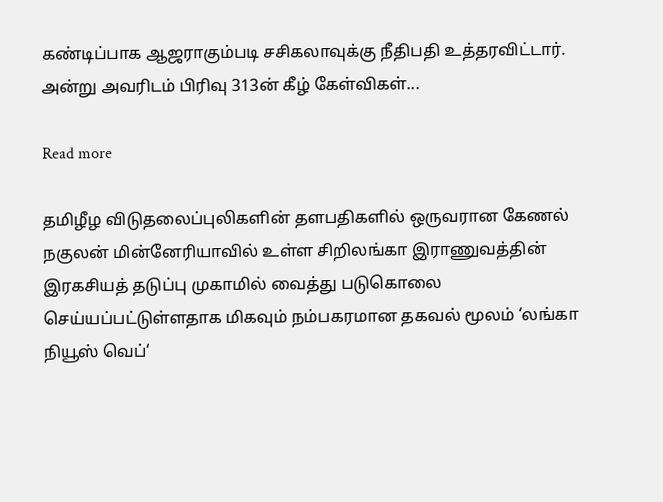கண்டிப்பாக ஆஜராகும்படி சசிகலாவுக்கு நீதிபதி உத்தரவிட்டார். அன்று அவரிடம் பிரிவு 313ன் கீழ் கேள்விகள்...

Read more

தமிழீழ விடுதலைப்புலிகளின் தளபதிகளில் ஒருவரான கேணல் நகுலன் மின்னேரியாவில் உள்ள சிறிலங்கா இராணுவத்தின் இரகசியத் தடுப்பு முகாமில் வைத்து படுகொலை செய்யப்பட்டுள்ளதாக மிகவும் நம்பகரமான தகவல் மூலம் ‘லங்கா நியூஸ் வெப்‘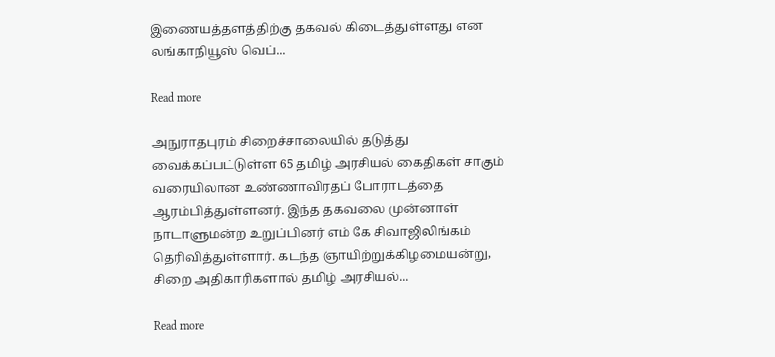இணையத்தளத்திற்கு தகவல் கிடைத்துள்ளது என லங்காநியூஸ் வெப்...

Read more

அநுராதபுரம் சிறைச்சாலையில் தடுத்து வைக்கப்பட்டுள்ள 65 தமிழ் அரசியல் கைதிகள் சாகும் வரையிலான உண்ணாவிரதப் போராடத்தை ஆரம்பித்துள்ளனர். இந்த தகவலை முன்னாள் நாடாளுமன்ற உறுப்பினர் எம் கே சிவாஜிலிங்கம் தெரிவித்துள்ளார். கடந்த ஞாயிற்றுக்கிழமையன்று, சிறை அதிகாரிகளால் தமிழ் அரசியல்...

Read more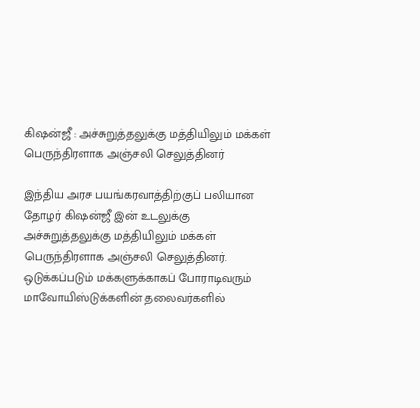கிஷன்ஜீ : அச்சுறுத்தலுக்கு மத்தியிலும் மக்கள் பெருந்திரளாக அஞ்சலி செலுத்தினர்

இந்திய அரச பயங்கரவாத்திற்குப் பலியான தோழர் கிஷன்ஜீ இன் உடலுக்கு அச்சுறுத்தலுக்கு மத்தியிலும் மக்கள் பெருந்திரளாக அஞ்சலி செலுத்தினர். ஒடுக்கப்படும் மக்களுக்காகப் போராடிவரும் மாவோயிஸ்டுக்களின் தலைவர்களில்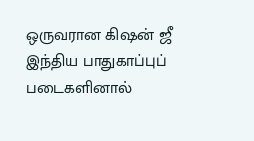ஒருவரான கிஷன் ஜீ இந்திய பாதுகாப்புப் படைகளினால்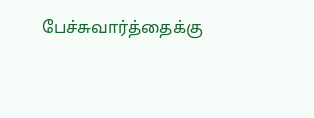பேச்சுவார்த்தைக்கு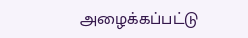அழைக்கப்பட்டு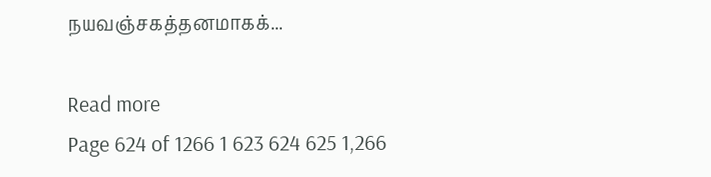நயவஞ்சகத்தனமாகக்...

Read more
Page 624 of 1266 1 623 624 625 1,266